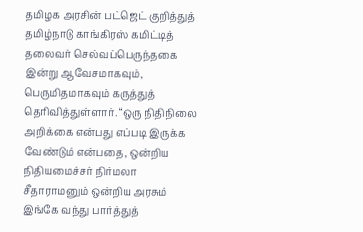தமிழக அரசின் பட்ஜெட் குறித்துத் தமிழ்நாடு காங்கிரஸ் கமிட்டித் தலைவர் செல்வப்பெருந்தகை இன்று ஆவேசமாகவும், பெருமிதமாகவும் கருத்துத் தெரிவித்துள்ளார். “ஒரு நிதிநிலை அறிக்கை என்பது எப்படி இருக்க வேண்டும் என்பதை, ஒன்றிய நிதியமைச்சர் நிர்மலா சீதாராமனும் ஒன்றிய அரசும் இங்கே வந்து பார்த்துத்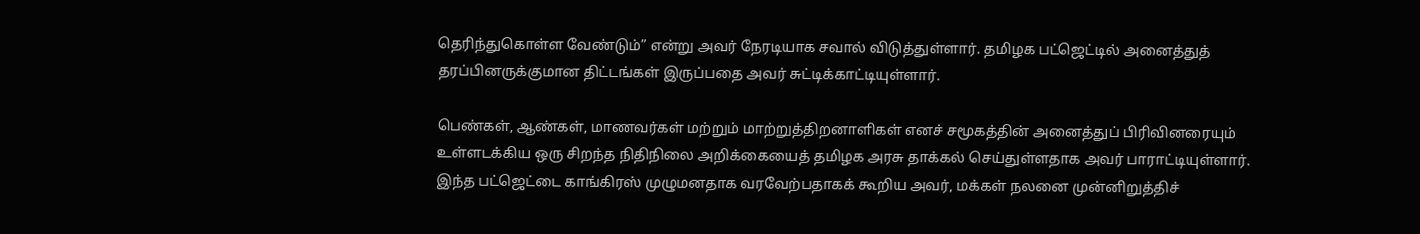தெரிந்துகொள்ள வேண்டும்” என்று அவர் நேரடியாக சவால் விடுத்துள்ளார். தமிழக பட்ஜெட்டில் அனைத்துத் தரப்பினருக்குமான திட்டங்கள் இருப்பதை அவர் சுட்டிக்காட்டியுள்ளார்.

பெண்கள், ஆண்கள், மாணவர்கள் மற்றும் மாற்றுத்திறனாளிகள் எனச் சமூகத்தின் அனைத்துப் பிரிவினரையும் உள்ளடக்கிய ஒரு சிறந்த நிதிநிலை அறிக்கையைத் தமிழக அரசு தாக்கல் செய்துள்ளதாக அவர் பாராட்டியுள்ளார். இந்த பட்ஜெட்டை காங்கிரஸ் முழுமனதாக வரவேற்பதாகக் கூறிய அவர், மக்கள் நலனை முன்னிறுத்திச்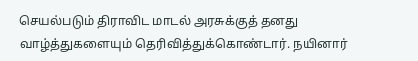செயல்படும் திராவிட மாடல் அரசுக்குத் தனது வாழ்த்துகளையும் தெரிவித்துக்கொண்டார். நயினார்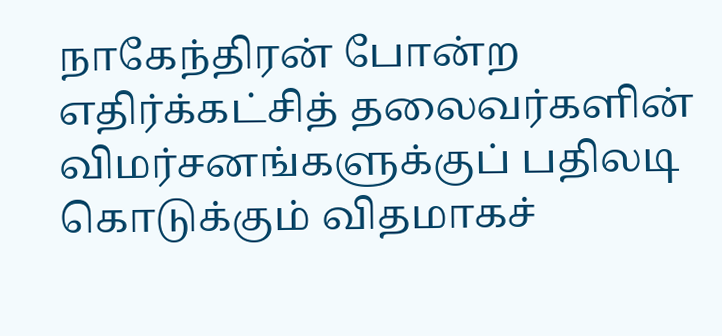நாகேந்திரன் போன்ற எதிர்க்கட்சித் தலைவர்களின் விமர்சனங்களுக்குப் பதிலடி கொடுக்கும் விதமாகச்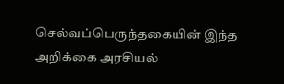செல்வப்பெருந்தகையின் இந்த அறிக்கை அரசியல்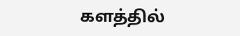களத்தில்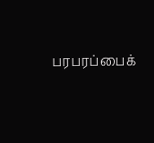பரபரப்பைக்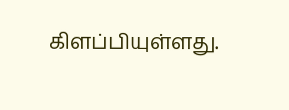கிளப்பியுள்ளது.